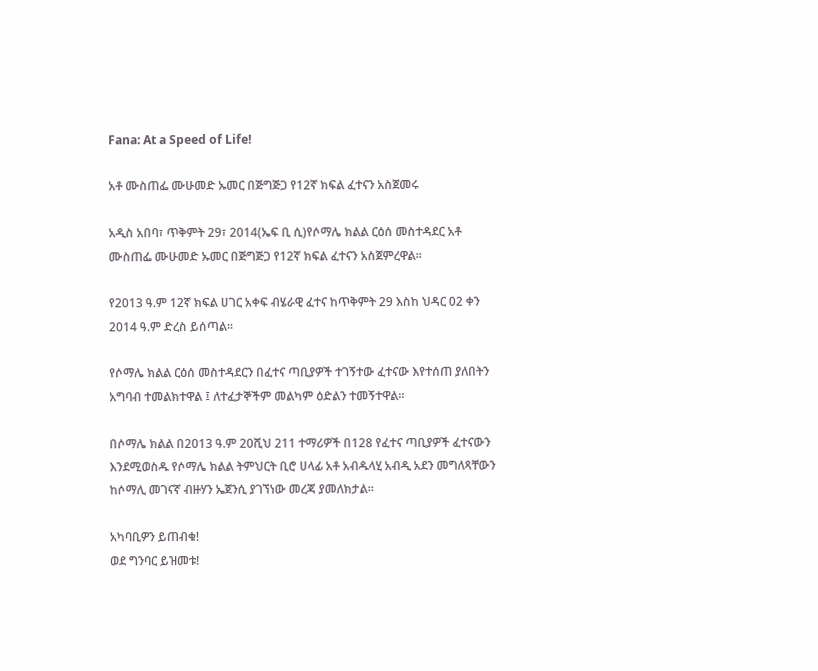Fana: At a Speed of Life!

አቶ ሙስጠፌ ሙሁመድ ኡመር በጅግጅጋ የ12ኛ ክፍል ፈተናን አስጀመሩ

አዲስ አበባ፣ ጥቅምት 29፣ 2014(ኤፍ ቢ ሲ)የሶማሌ ክልል ርዕሰ መስተዳደር አቶ ሙስጠፌ ሙሁመድ ኡመር በጅግጅጋ የ12ኛ ክፍል ፈተናን አስጀምረዋል፡፡

የ2013 ዓ.ም 12ኛ ክፍል ሀገር አቀፍ ብሄራዊ ፈተና ከጥቅምት 29 እስከ ህዳር 02 ቀን 2014 ዓ.ም ድረስ ይሰጣል።

የሶማሌ ክልል ርዕሰ መስተዳደርን በፈተና ጣቢያዎች ተገኝተው ፈተናው እየተሰጠ ያለበትን አግባብ ተመልክተዋል ፤ ለተፈታኞችም መልካም ዕድልን ተመኝተዋል።

በሶማሌ ክልል በ2013 ዓ.ም 20ሺህ 211 ተማሪዎች በ128 የፈተና ጣቢያዎች ፈተናውን እንደሚወስዱ የሶማሌ ክልል ትምህርት ቢሮ ሀላፊ አቶ አብዱላሂ አብዲ አደን መግለጻቸውን ከሶማሊ መገናኛ ብዙሃን ኤጀንሲ ያገኘነው መረጃ ያመለክታል።

አካባቢዎን ይጠብቁ!
ወደ ግንባር ይዝመቱ!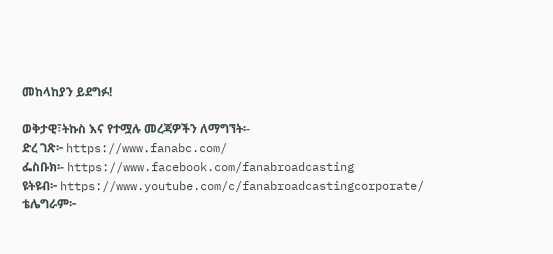መከላከያን ይደግፉ!

ወቅታዊ፣ትኩስ እና የተሟሉ መረጃዎችን ለማግኘት፡-
ድረ ገጽ፦ https://www.fanabc.com/
ፌስቡክ፡- https://www.facebook.com/fanabroadcasting
ዩትዩብ፦ https://www.youtube.com/c/fanabroadcastingcorporate/
ቴሌግራም፦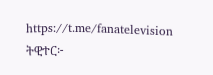https://t.me/fanatelevision
ትዊተር፦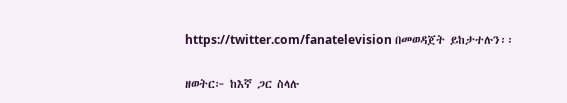https://twitter.com/fanatelevision በመወዳጀት ይከታተሉን፡፡

ዘወትር፦ ከእኛ ጋር ስላሉ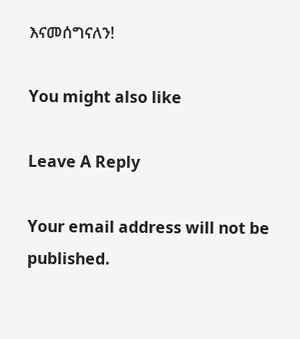እናመሰግናለን!

You might also like

Leave A Reply

Your email address will not be published.